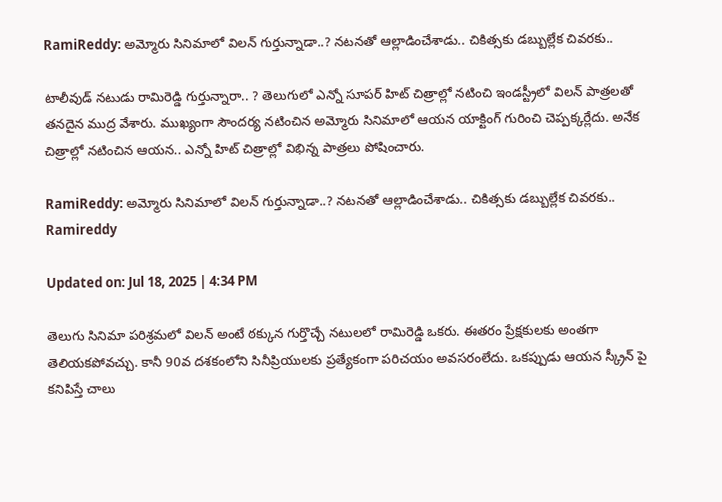RamiReddy: అమ్మోరు సినిమాలో విలన్ గుర్తున్నాడా..? నటనతో ఆల్లాడించేశాడు.. చికిత్సకు డబ్బుల్లేక చివరకు..

టాలీవుడ్ నటుడు రామిరెడ్డి గుర్తున్నారా.. ? తెలుగులో ఎన్నో సూపర్ హిట్ చిత్రాల్లో నటించి ఇండస్ట్రీలో విలన్ పాత్రలతో తనదైన ముద్ర వేశారు. ముఖ్యంగా సౌందర్య నటించిన అమ్మోరు సినిమాలో ఆయన యాక్టింగ్ గురించి చెప్పక్కర్లేదు. అనేక చిత్రాల్లో నటించిన ఆయన.. ఎన్నో హిట్ చిత్రాల్లో విభిన్న పాత్రలు పోషించారు.

RamiReddy: అమ్మోరు సినిమాలో విలన్ గుర్తున్నాడా..? నటనతో ఆల్లాడించేశాడు.. చికిత్సకు డబ్బుల్లేక చివరకు..
Ramireddy

Updated on: Jul 18, 2025 | 4:34 PM

తెలుగు సినిమా పరిశ్రమలో విలన్ అంటే ఠక్కున గుర్తొచ్చే నటులలో రామిరెడ్డి ఒకరు. ఈతరం ప్రేక్షకులకు అంతగా తెలియకపోవచ్చు. కానీ 90వ దశకంలోని సినీప్రియులకు ప్రత్యేకంగా పరిచయం అవసరంలేదు. ఒకప్పుడు ఆయన స్క్రీన్ పై కనిపిస్తే చాలు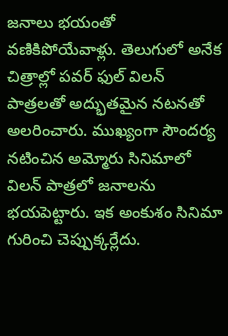జనాలు భయంతో వణికిపోయేవాళ్లు. తెలుగులో అనేక చిత్రాల్లో పవర్ ఫుల్ విలన్ పాత్రలతో అద్భుతమైన నటనతో అలరించారు. ముఖ్యంగా సౌందర్య నటించిన అమ్మోరు సినిమాలో విలన్ పాత్రలో జనాలను భయపెట్టారు. ఇక అంకుశం సినిమా గురించి చెప్పుక్కర్లేదు.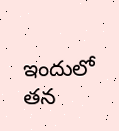ఇందులో తన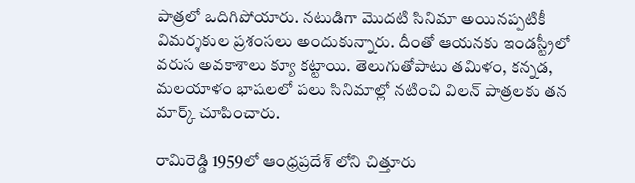పాత్రలో ఒదిగిపోయారు. నటుడిగా మొదటి సినిమా అయినప్పటికీ విమర్శకుల ప్రశంసలు అందుకున్నారు. దీంతో ఆయనకు ఇండస్ట్రీలో వరుస అవకాశాలు క్యూ కట్టాయి. తెలుగుతోపాటు తమిళం, కన్నడ, మలయాళం భాషలలో పలు సినిమాల్లో నటించి విలన్ పాత్రలకు తన మార్క్ చూపించారు.

రామిరెడ్డి 1959లో ఆంధ్రప్రదేశ్ లోని చిత్తూరు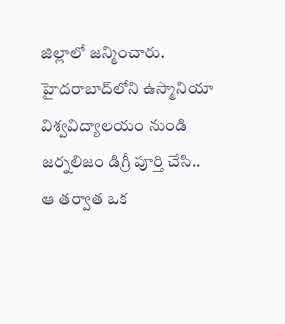జిల్లాలో జన్మించారు. హైదరాబాద్‌లోని ఉస్మానియా విశ్వవిద్యాలయం నుండి జర్నలిజం డిగ్రీ పూర్తి చేసి.. ఆ తర్వాత ఒక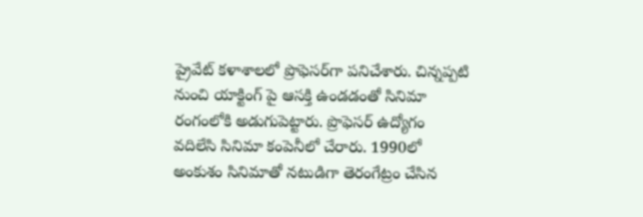ప్రైవేట్ కళాశాలలో ప్రొఫెసర్‌గా పనిచేశారు. చిన్నప్పటి నుంచి యాక్టింగ్ పై ఆసక్తి ఉండడంతో సినిమా రంగంలోకి అడుగుపెట్టారు. ప్రొఫెసర్ ఉద్యోగం వదిలేసి సినిమా కంపెనీలో చేరారు. 1990లో అంకుశం సినిమాతో నటుడిగా తెరంగేట్రం చేసిన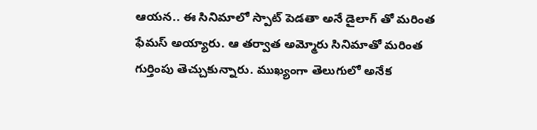ఆయన.. ఈ సినిమాలో స్పాట్ పెడతా అనే డైలాగ్ తో మరింత ఫేమస్ అయ్యారు. ఆ తర్వాత అమ్మోరు సినిమాతో మరింత గుర్తింపు తెచ్చుకున్నారు. ముఖ్యంగా తెలుగులో అనేక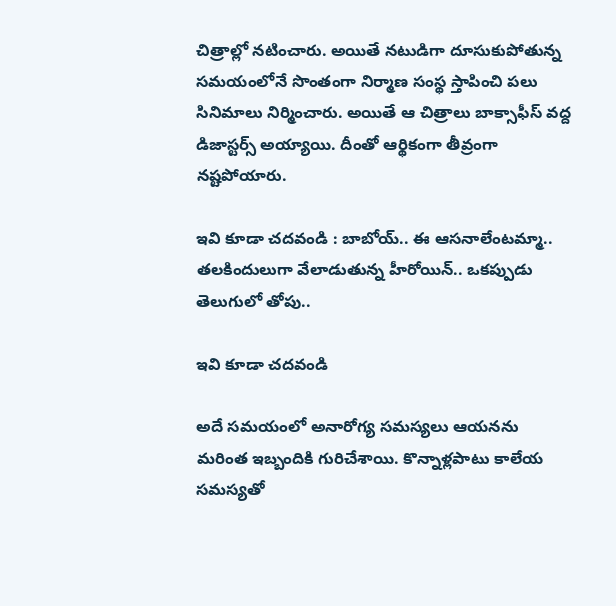చిత్రాల్లో నటించారు. అయితే నటుడిగా దూసుకుపోతున్న సమయంలోనే సొంతంగా నిర్మాణ సంస్థ స్తాపించి పలు సినిమాలు నిర్మించారు. అయితే ఆ చిత్రాలు బాక్సాఫీస్ వద్ద డిజాస్టర్స్ అయ్యాయి. దీంతో ఆర్థికంగా తీవ్రంగా నష్టపోయారు.

ఇవి కూడా చదవండి : బాబోయ్.. ఈ ఆసనాలేంటమ్మా.. తలకిందులుగా వేలాడుతున్న హీరోయిన్.. ఒకప్పుడు తెలుగులో తోపు..

ఇవి కూడా చదవండి

అదే సమయంలో అనారోగ్య సమస్యలు ఆయనను మరింత ఇబ్బందికి గురిచేశాయి. కొన్నాళ్లపాటు కాలేయ సమస్యతో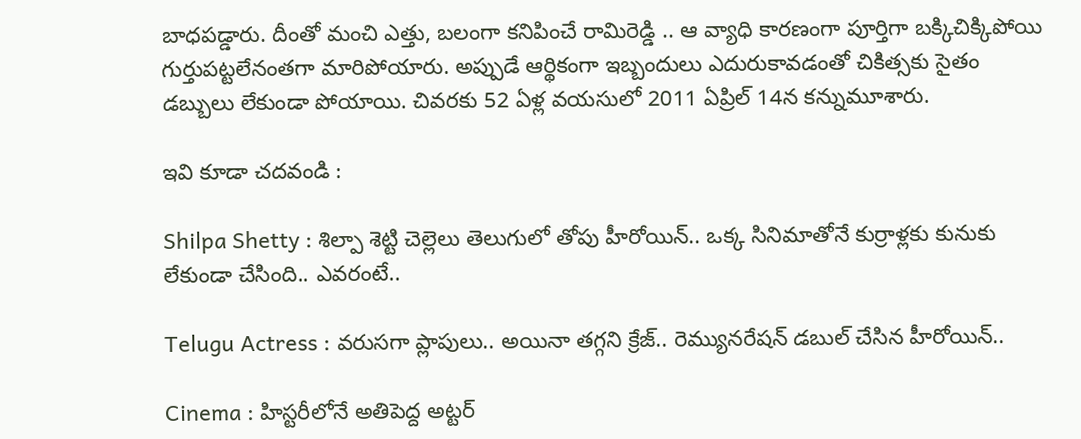బాధపడ్డారు. దీంతో మంచి ఎత్తు, బలంగా కనిపించే రామిరెడ్డి .. ఆ వ్యాధి కారణంగా పూర్తిగా బక్కిచిక్కిపోయి గుర్తుపట్టలేనంతగా మారిపోయారు. అప్పుడే ఆర్థికంగా ఇబ్బందులు ఎదురుకావడంతో చికిత్సకు సైతం డబ్బులు లేకుండా పోయాయి. చివరకు 52 ఏళ్ల వయసులో 2011 ఏప్రిల్ 14న కన్నుమూశారు.

ఇవి కూడా చదవండి :

Shilpa Shetty : శిల్పా శెట్టి చెల్లెలు తెలుగులో తోపు హీరోయిన్.. ఒక్క సినిమాతోనే కుర్రాళ్లకు కునుకు లేకుండా చేసింది.. ఎవరంటే..

Telugu Actress : వరుసగా ప్లాపులు.. అయినా తగ్గని క్రేజ్.. రెమ్యునరేషన్ డబుల్ చేసిన హీరోయిన్..

Cinema : హిస్టరీలోనే అతిపెద్ద అట్టర్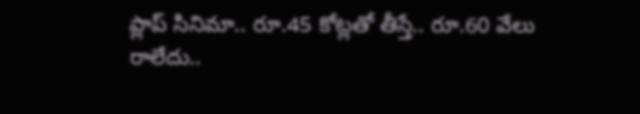ప్లాప్ సినిమా.. రూ.45 కోట్లతో తీస్తే.. రూ.60 వేలు రాలేదు..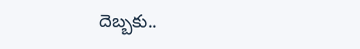దెబ్బకు..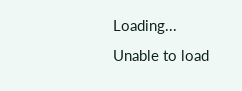Loading...
Unable to load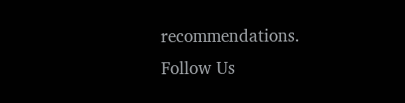recommendations.
Follow Us